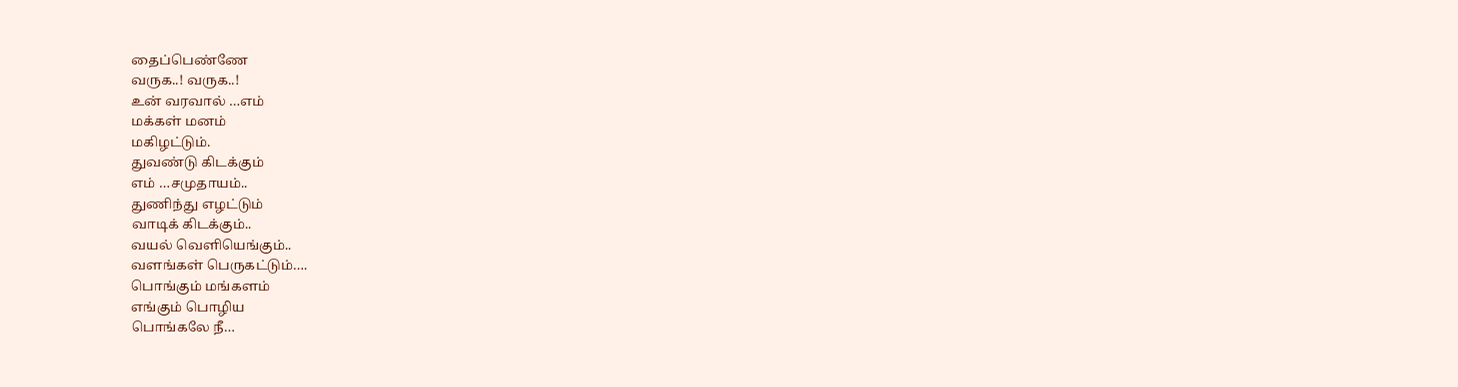தைப்பெண்ணே
வருக..! வருக..!
உன் வரவால் …எம்
மக்கள் மனம்
மகிழட்டும்.
துவண்டு கிடக்கும்
எம் …சமுதாயம்..
துணிந்து எழட்டும்
வாடிக் கிடக்கும்..
வயல் வெளியெங்கும்..
வளங்கள் பெருகட்டும்….
பொங்கும் மங்களம்
எங்கும் பொழிய
பொங்கலே நீ…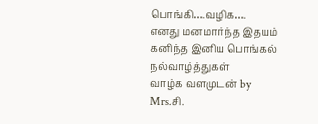பொங்கி….வழிக….
எனது மனமார்ந்த இதயம் கனிந்த இனிய பொங்கல் நல்வாழ்த்துகள்
வாழ்க வளமுடன் by
Mrs.சி.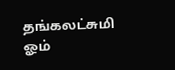தங்கலட்சுமி
ஓம்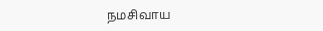நமசிவாய